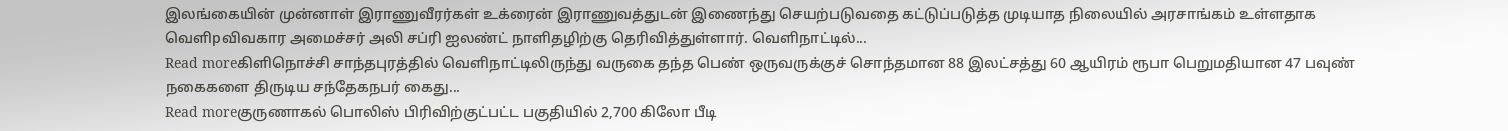இலங்கையின் முன்னாள் இராணுவீரர்கள் உக்ரைன் இராணுவத்துடன் இணைந்து செயற்படுவதை கட்டுப்படுத்த முடியாத நிலையில் அரசாங்கம் உள்ளதாக வெளிpவிவகார அமைச்சர் அலி சப்ரி ஐலண்ட் நாளிதழிற்கு தெரிவித்துள்ளார். வெளிநாட்டில்...
Read moreகிளிநொச்சி சாந்தபுரத்தில் வெளிநாட்டிலிருந்து வருகை தந்த பெண் ஒருவருக்குச் சொந்தமான 88 இலட்சத்து 60 ஆயிரம் ரூபா பெறுமதியான 47 பவுண் நகைகளை திருடிய சந்தேகநபர் கைது...
Read moreகுருணாகல் பொலிஸ் பிரிவிற்குட்பட்ட பகுதியில் 2,700 கிலோ பீடி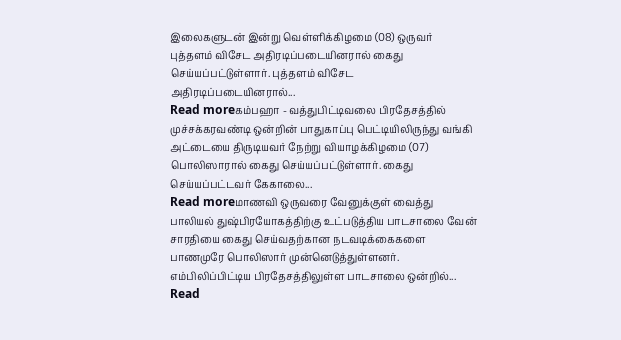இலைகளுடன் இன்று வெள்ளிக்கிழமை (08) ஒருவர் புத்தளம் விசேட அதிரடிப்படையினரால் கைது செய்யப்பட்டுள்ளார். புத்தளம் விசேட அதிரடிப்படையினரால்...
Read moreகம்பஹா - வத்துபிட்டிவலை பிரதேசத்தில் முச்சக்கரவண்டி ஒன்றின் பாதுகாப்பு பெட்டியிலிருந்து வங்கி அட்டையை திருடியவர் நேற்று வியாழக்கிழமை (07) பொலிஸாரால் கைது செய்யப்பட்டுள்ளார். கைது செய்யப்பட்டவர் கேகாலை...
Read moreமாணவி ஒருவரை வேனுக்குள் வைத்து பாலியல் துஷ்பிரயோகத்திற்கு உட்படுத்திய பாடசாலை வேன் சாரதியை கைது செய்வதற்கான நடவடிக்கைகளை பாணமுரே பொலிஸார் முன்னெடுத்துள்ளனர். எம்பிலிப்பிட்டிய பிரதேசத்திலுள்ள பாடசாலை ஒன்றில்...
Read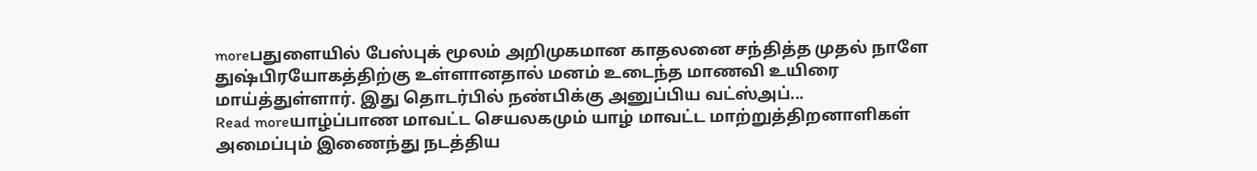moreபதுளையில் பேஸ்புக் மூலம் அறிமுகமான காதலனை சந்தித்த முதல் நாளே துஷ்பிரயோகத்திற்கு உள்ளானதால் மனம் உடைந்த மாணவி உயிரை மாய்த்துள்ளார். இது தொடர்பில் நண்பிக்கு அனுப்பிய வட்ஸ்அப்...
Read moreயாழ்ப்பாண மாவட்ட செயலகமும் யாழ் மாவட்ட மாற்றுத்திறனாளிகள் அமைப்பும் இணைந்து நடத்திய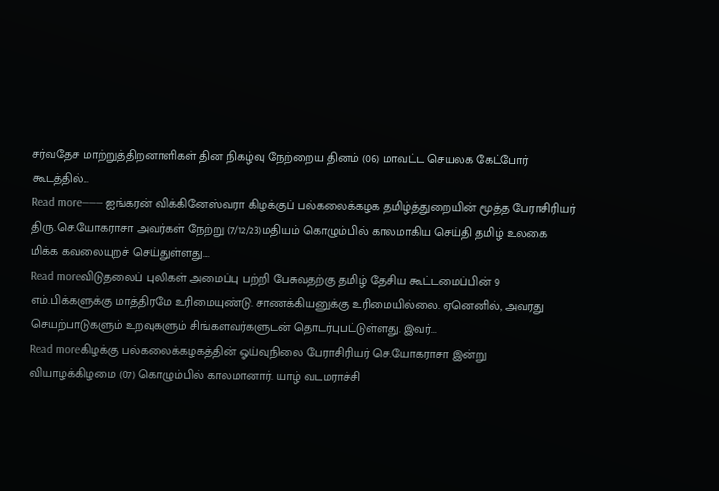சர்வதேச மாற்றுத்திறனாளிகள் தின நிகழ்வு நேற்றைய தினம் (06) மாவட்ட செயலக கேட்போர் கூடத்தில்...
Read more——— ஐங்கரன் விக்கினேஸ்வரா கிழக்குப் பல்கலைக்கழக தமிழ்த்துறையின் மூத்த பேராசிரியர் திரு.செ.யோகராசா அவர்கள் நேற்று (7/12/23)மதியம் கொழும்பில் காலமாகிய செய்தி தமிழ் உலகை மிக்க கவலையுறச் செய்துள்ளது....
Read moreவிடுதலைப் புலிகள் அமைப்பு பற்றி பேசுவதற்கு தமிழ் தேசிய கூட்டமைப்பின் 9 எம்.பிக்களுக்கு மாத்திரமே உரிமையுண்டு. சாணக்கியனுக்கு உரிமையில்லை. ஏனெனில், அவரது செயற்பாடுகளும் உறவுகளும் சிங்களவர்களுடன் தொடர்புபட்டுள்ளது. இவர்...
Read moreகிழக்கு பல்கலைக்கழகத்தின் ஓய்வுநிலை பேராசிரியர் செ.யோகராசா இன்று வியாழக்கிழமை (07) கொழும்பில் காலமானார். யாழ் வடமராச்சி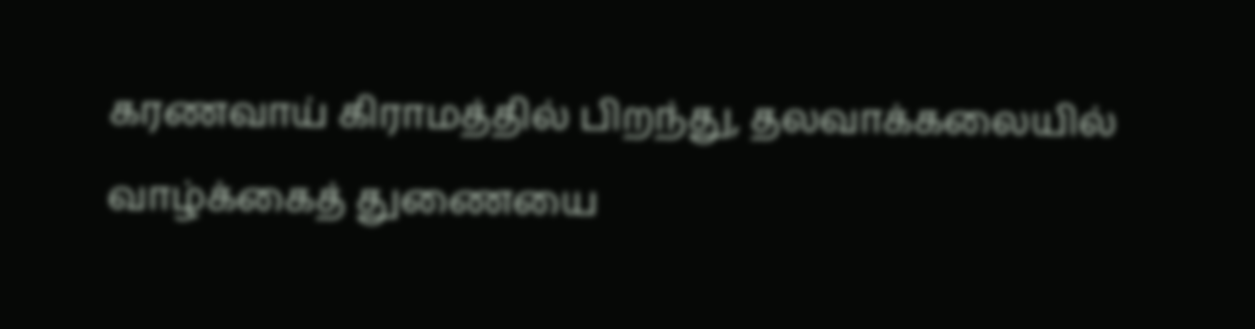கரணவாய் கிராமத்தில் பிறந்து, தலவாக்கலையில் வாழ்க்கைத் துணையை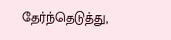தேர்ந்தெடுத்து,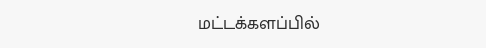மட்டக்களப்பில்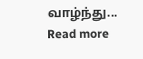வாழ்ந்து...
Read more